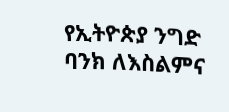የኢትዮጵያ ንግድ ባንክ ለእስልምና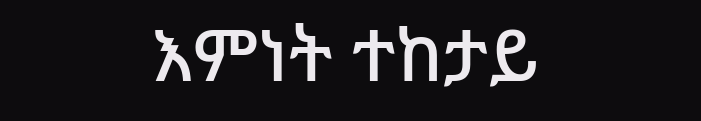እምነት ተከታይ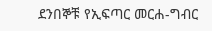ደንበኞቹ የኢፍጣር መርሐ-ግብር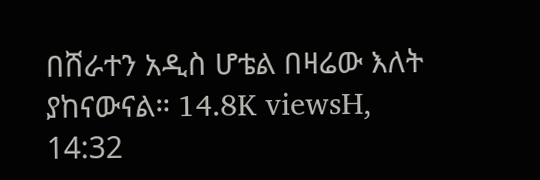በሸራተን አዲስ ሆቴል በዛሬው እለት ያከናውናል። 14.8K viewsH, 14:32